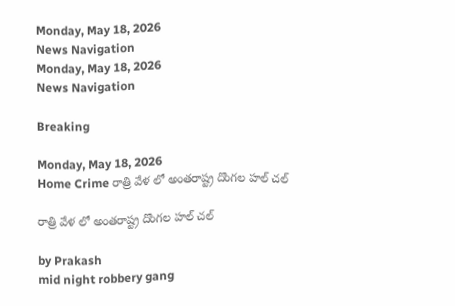Monday, May 18, 2026
News Navigation
Monday, May 18, 2026
News Navigation

Breaking

Monday, May 18, 2026
Home Crime రాత్రి వేళ లో అంతరాష్ట్ర దొంగల హల్ చల్

రాత్రి వేళ లో అంతరాష్ట్ర దొంగల హల్ చల్

by Prakash
mid night robbery gang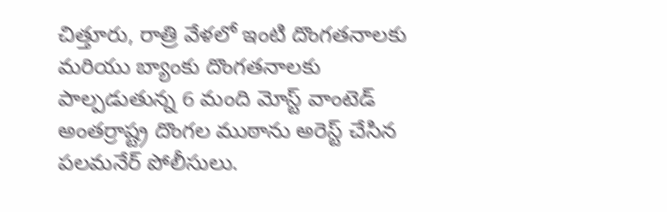చిత్తూరు, రాత్రి వేళలో ఇంటి దొంగతనాలకు మరియు బ్యాంకు దొంగతనాలకు పాల్పడుతున్న 6 మంది మోస్ట్ వాంటెడ్ అంతర్రాష్ట్ర దొంగల ముఠాను అరెస్ట్ చేసిన పలమనేర్ పోలీసులు.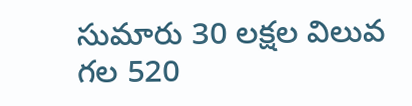సుమారు 30 లక్షల విలువ గల 520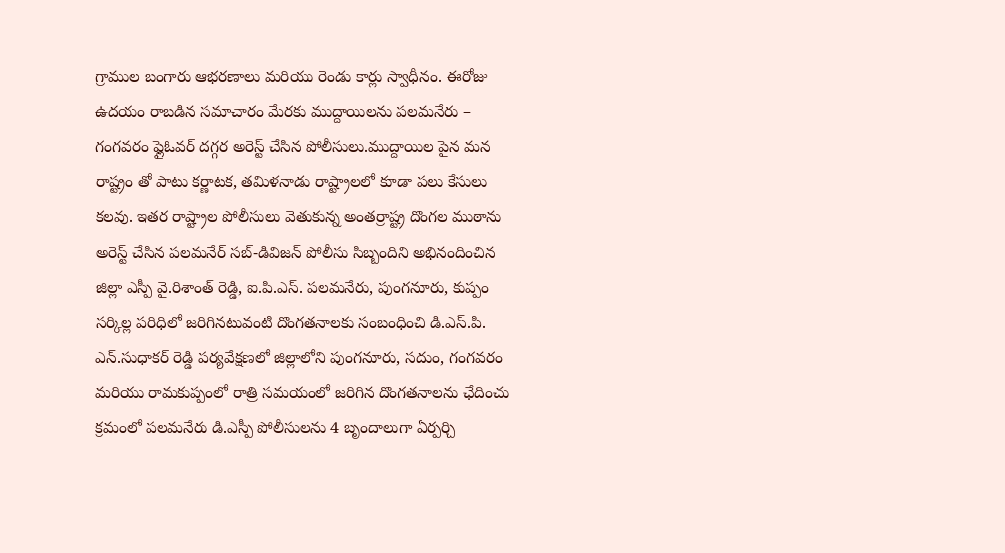గ్రాముల బంగారు ఆభరణాలు మరియు రెండు కార్లు స్వాధీనం. ఈరోజు ఉదయం రాబడిన సమాచారం మేరకు ముద్దాయిలను పలమనేరు – గంగవరం ఫ్లైఓవర్ దగ్గర అరెస్ట్ చేసిన పోలీసులు.ముద్దాయిల పైన మన రాష్ట్రం తో పాటు కర్ణాటక, తమిళనాడు రాష్ట్రాలలో కూడా పలు కేసులు కలవు. ఇతర రాష్ట్రాల పోలీసులు వెతుకున్న అంతర్రాష్ట్ర దొంగల ముఠాను అరెస్ట్ చేసిన పలమనేర్ సబ్-డివిజన్ పోలీసు సిబ్బందిని అభినందించిన జిల్లా ఎస్పీ వై.రిశాంత్ రెడ్డి, ఐ.పి.ఎస్. పలమనేరు, పుంగనూరు, కుప్పం సర్కిల్ల పరిధిలో జరిగినటువంటి దొంగతనాలకు సంబంధించి డి.ఎస్.పి. ఎన్.సుధాకర్ రెడ్డి పర్యవేక్షణలో జిల్లాలోని పుంగనూరు, సదుం, గంగవరం మరియు రామకుప్పంలో రాత్రి సమయంలో జరిగిన దొంగతనాలను ఛేదించు క్రమంలో పలమనేరు డి.ఎస్పీ పోలీసులను 4 బృందాలుగా ఏర్పర్చి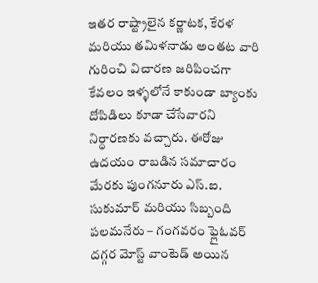ఇతర రాష్ట్రాలైన కర్ణాటక, కేరళ మరియు తమిళనాడు అంతట వారి గురించి విచారణ జరిపించగా కేవలం ఇళ్ళలోనే కాకుండా బ్యాంకు దోపిడిలు కూడా చేసేవారని నిర్ధారణకు వచ్చారు. ఈరోజు ఉదయం రాబడిన సమాచారం మేరకు పుంగనూరు ఎస్.ఐ. సుకుమార్ మరియు సిబ్బంది పలమనేరు – గంగవరం ఫ్లైఓవర్ దగ్గర మోస్ట్ వాంటెడ్ అయిన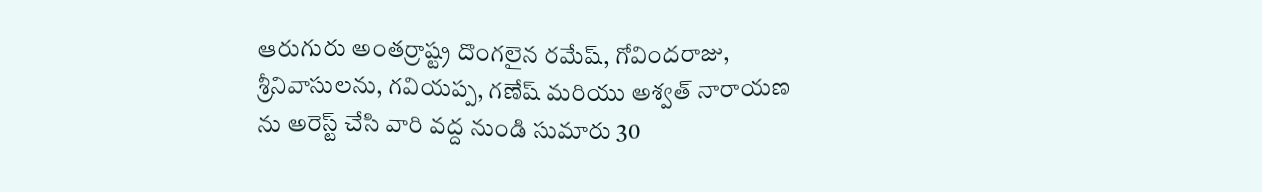ఆరుగురు అంతర్రాష్ట్ర దొంగలైన రమేష్, గోవిందరాజు, శ్రీనివాసులను, గవియప్ప, గణేష్ మరియు అశ్వత్ నారాయణ ను అరెస్ట్ చేసి వారి వద్ద నుండి సుమారు 30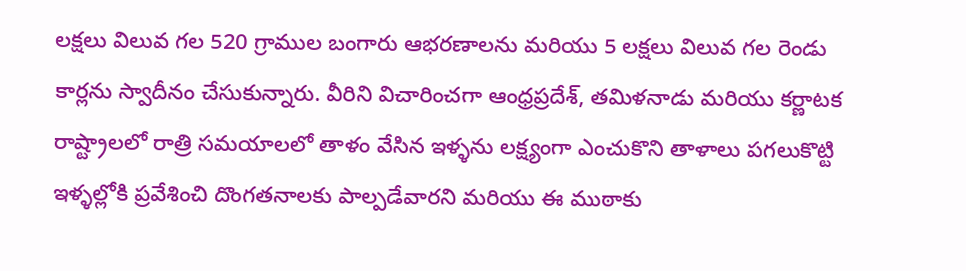లక్షలు విలువ గల 520 గ్రాముల బంగారు ఆభరణాలను మరియు 5 లక్షలు విలువ గల రెండు కార్లను స్వాదీనం చేసుకున్నారు. వీరిని విచారించగా ఆంధ్రప్రదేశ్, తమిళనాడు మరియు కర్ణాటక రాష్ట్రాలలో రాత్రి సమయాలలో తాళం వేసిన ఇళ్ళను లక్ష్యంగా ఎంచుకొని తాళాలు పగలుకొట్టి ఇళ్ళల్లోకి ప్రవేశించి దొంగతనాలకు పాల్పడేవారని మరియు ఈ ముఠాకు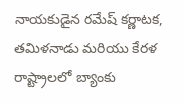నాయకుడైన రమేష్ కర్ణాటక, తమిళనాడు మరియు కేరళ రాష్ట్రాలలో బ్యాంకు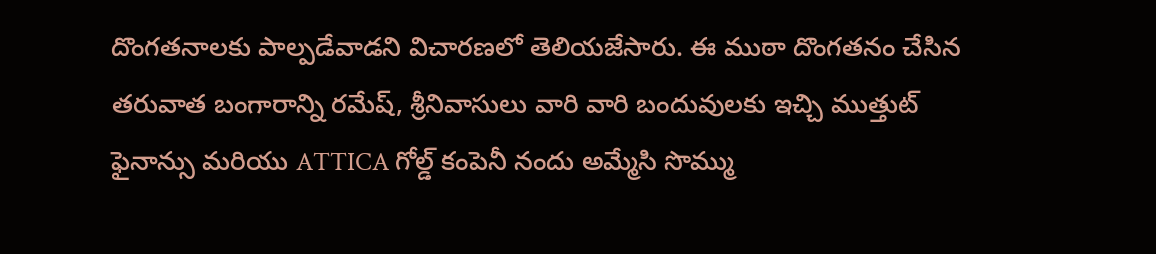దొంగతనాలకు పాల్పడేవాడని విచారణలో తెలియజేసారు. ఈ ముఠా దొంగతనం చేసిన తరువాత బంగారాన్ని రమేష్, శ్రీనివాసులు వారి వారి బందువులకు ఇచ్చి ముత్తుట్ ఫైనాన్సు మరియు ATTICA గోల్డ్ కంపెనీ నందు అమ్మేసి సొమ్ము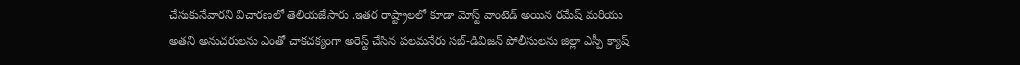చేసుకునేవారని విచారణలో తెలియజేసారు .ఇతర రాష్ట్రాలలో కూడా మోస్ట్ వాంటెడ్ అయిన రమేష్ మరియు అతని అనుచరులను ఎంతో చాకచక్యంగా అరెస్ట్ చేసిన పలమనేరు సబ్-డివిజన్ పోలీసులను జిల్లా ఎస్పీ క్యాష్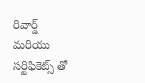రివార్డ్ మరియు సర్టిఫికెట్స్ తో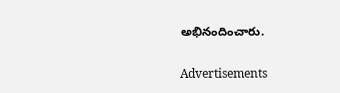అభినందించారు.

Advertisements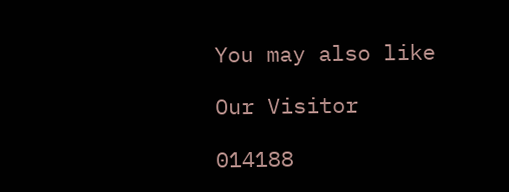You may also like

Our Visitor

014188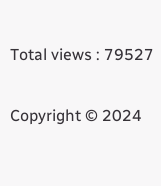Total views : 79527

Copyright © 2024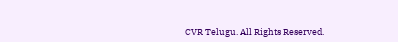CVR Telugu. All Rights Reserved.